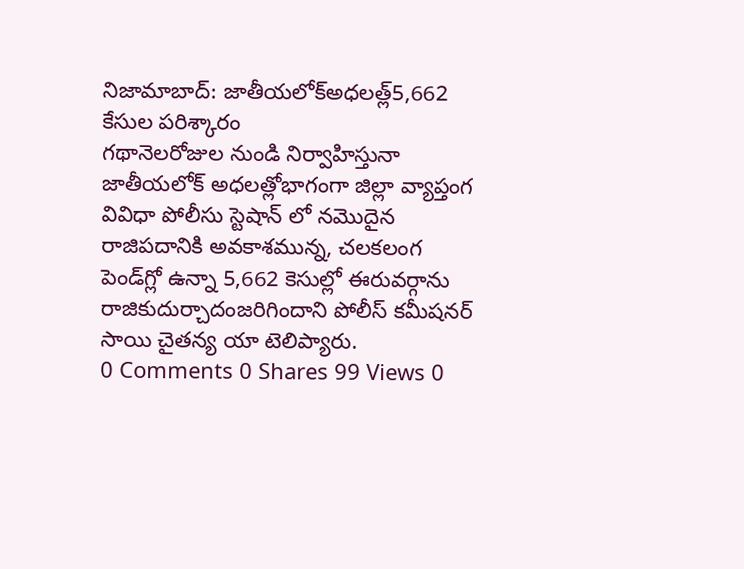నిజామాబాద్: జాతీయలోక్అధలత్ల్5,662 కేసుల పరిశ్కారం
గథానెలరోజుల నుండి నిర్వాహిస్తునా జాతీయలోక్ అధలత్లోభాగంగా జిల్లా వ్యాప్తంగ వివిధా పోలీసు స్టెషాన్ లో నమొదైన రాజిపదానికి అవకాశమున్న, చలకలంగ పెండ్‌గ్లో ఉన్నా 5,662 కెసుల్లో ఈరువర్గాను రాజికుదుర్చాదంజరిగిందాని పోలీస్ కమీషనర్ సాయి చైతన్య యా టెలిప్యారు.
0 Comments 0 Shares 99 Views 0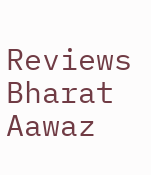Reviews
Bharat Aawaz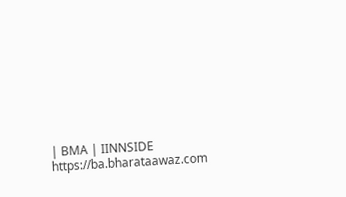| BMA | IINNSIDE https://ba.bharataawaz.com